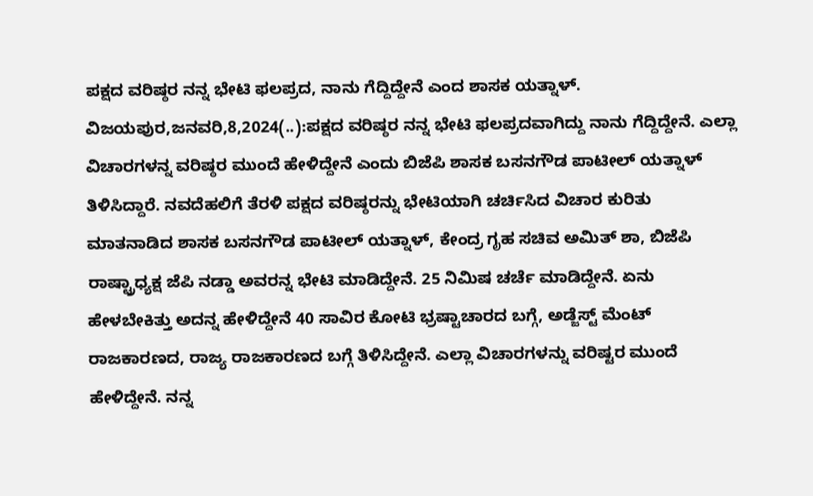ಪಕ್ಷದ ವರಿಷ್ಠರ ನನ್ನ ಭೇಟಿ ಫಲಪ್ರದ, ನಾನು ಗೆದ್ದಿದ್ದೇನೆ ಎಂದ ಶಾಸಕ ಯತ್ನಾಳ್. ವಿಜಯಪುರ,ಜನವರಿ,8,2024(..):ಪಕ್ಷದ ವರಿಷ್ಠರ ನನ್ನ ಭೇಟಿ ಫಲಪ್ರದವಾಗಿದ್ದು ನಾನು ಗೆದ್ದಿದ್ದೇನೆ. ಎ‍ಲ್ಲಾ ವಿಚಾರಗಳನ್ನ ವರಿಷ್ಠರ ಮುಂದೆ ಹೇಳಿದ್ದೇನೆ ಎಂದು ಬಿಜೆಪಿ ಶಾಸಕ ಬಸನಗೌಡ ಪಾಟೀಲ್ ಯತ್ನಾಳ್ ತಿಳಿಸಿದ್ದಾರೆ. ನವದೆಹಲಿಗೆ ತೆರಳಿ ಪಕ್ಷದ ವರಿಷ್ಠರನ್ನು ಭೇಟಿಯಾಗಿ ಚರ್ಚಿಸಿದ ವಿಚಾರ ಕುರಿತು ಮಾತನಾಡಿದ ಶಾಸಕ ಬಸನಗೌಡ ಪಾಟೀಲ್ ಯತ್ನಾಳ್, ಕೇಂದ್ರ ಗೃಹ ಸಚಿವ ಅಮಿತ್ ಶಾ, ಬಿಜೆಪಿ ರಾಷ್ಟ್ರಾಧ್ಯಕ್ಷ ಜೆಪಿ ನಡ್ಡಾ ಅವರನ್ನ ಭೇಟಿ ಮಾಡಿದ್ದೇನೆ. 25 ನಿಮಿಷ ಚರ್ಚೆ ಮಾಡಿದ್ದೇನೆ. ಏನು ಹೇಳಬೇಕಿತ್ತು ಅದನ್ನ ಹೇಳಿದ್ದೇನೆ 40 ಸಾವಿರ ಕೋಟಿ ಭ್ರಷ್ಟಾಚಾರದ ಬಗ್ಗೆ, ಅಡ್ಜೆಸ್ಟ್ ಮೆಂಟ್ ರಾಜಕಾರಣದ, ರಾಜ್ಯ ರಾಜಕಾರಣದ ಬಗ್ಗೆ ತಿಳಿಸಿದ್ದೇನೆ. ಎಲ್ಲಾ ವಿಚಾರಗಳನ್ನು ವರಿಷ್ಟರ ಮುಂದೆ ಹೇಳಿದ್ದೇನೆ. ನನ್ನ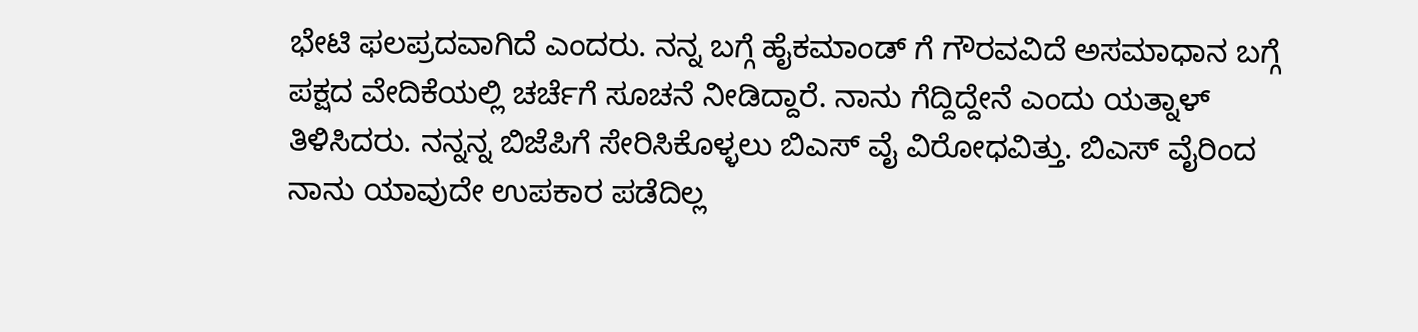ಭೇಟಿ ಫಲಪ್ರದವಾಗಿದೆ ಎಂದರು. ನನ್ನ ಬಗ್ಗೆ ಹೈಕಮಾಂಡ್ ಗೆ ಗೌರವವಿದೆ ಅಸಮಾಧಾನ ಬಗ್ಗೆ ಪಕ್ಷದ ವೇದಿಕೆಯಲ್ಲಿ ಚರ್ಚೆಗೆ ಸೂಚನೆ ನೀಡಿದ್ದಾರೆ. ನಾನು ಗೆದ್ದಿದ್ದೇನೆ ಎಂದು ಯತ್ನಾಳ್ ತಿಳಿಸಿದರು. ನನ್ನನ್ನ ಬಿಜೆಪಿಗೆ ಸೇರಿಸಿಕೊಳ್ಳಲು ಬಿಎಸ್ ವೈ ವಿರೋಧವಿತ್ತು. ಬಿಎಸ್ ವೈರಿಂದ ನಾನು ಯಾವುದೇ ಉಪಕಾರ ಪಡೆದಿಲ್ಲ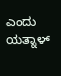ಎಂದು ಯತ್ನಾಳ್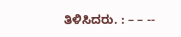ತಿಳಿಸಿದರು. : – – --